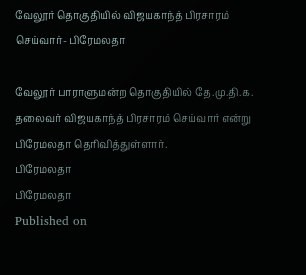வேலூர் தொகுதியில் விஜயகாந்த் பிரசாரம் செய்வார்- பிரேமலதா

வேலூர் பாராளுமன்ற தொகுதியில் தே.மு.தி.க. தலைவர் விஜயகாந்த் பிரசாரம் செய்வார் என்று பிரேமலதா தெரிவித்துள்ளார்.
பிரேமலதா
பிரேமலதா
Published on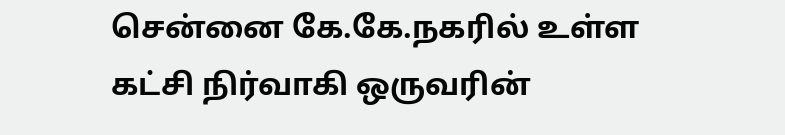சென்னை கே.கே.நகரில் உள்ள கட்சி நிர்வாகி ஒருவரின்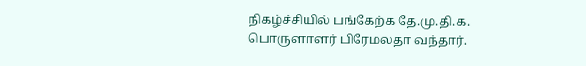நிகழ்ச்சியில் பங்கேற்க தே.மு.தி.க. பொருளாளர் பிரேமலதா வந்தார்.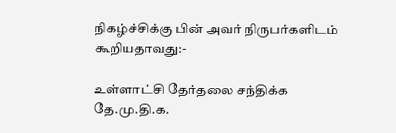நிகழ்ச்சிக்கு பின் அவர் நிருபர்களிடம் கூறியதாவது:-

உள்ளாட்சி தேர்தலை சந்திக்க தே.மு.தி.க.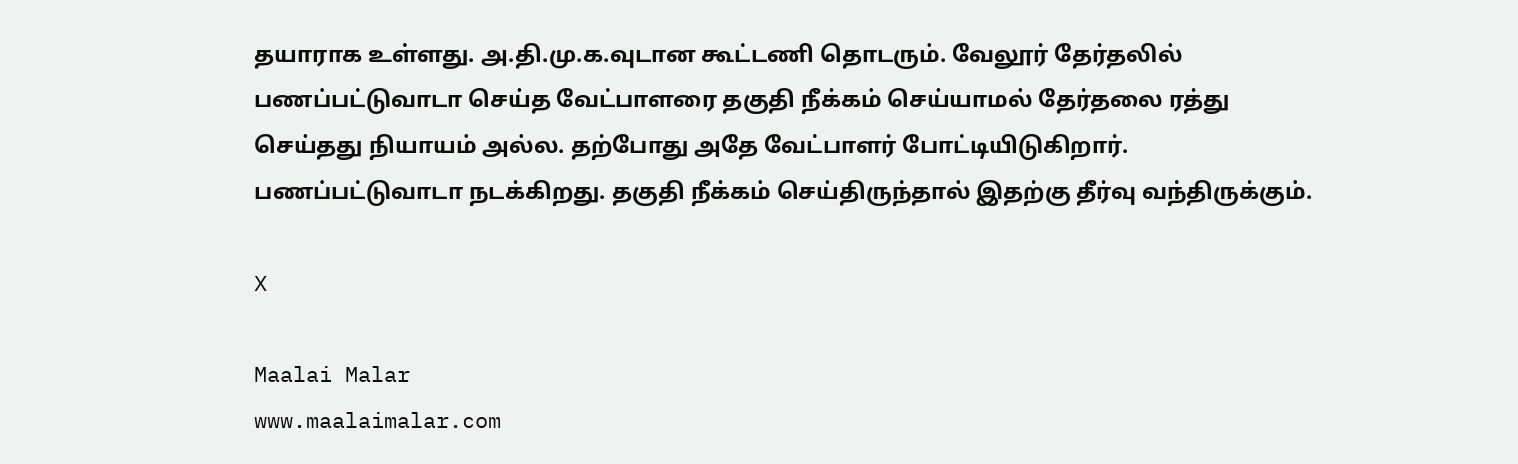தயாராக உள்ளது. அ.தி.மு.க.வுடான கூட்டணி தொடரும். வேலூர் தேர்தலில் பணப்பட்டுவாடா செய்த வேட்பாளரை தகுதி நீக்கம் செய்யாமல் தேர்தலை ரத்து செய்தது நியாயம் அல்ல. தற்போது அதே வேட்பாளர் போட்டியிடுகிறார். பணப்பட்டுவாடா நடக்கிறது. தகுதி நீக்கம் செய்திருந்தால் இதற்கு தீர்வு வந்திருக்கும்.

X

Maalai Malar
www.maalaimalar.com